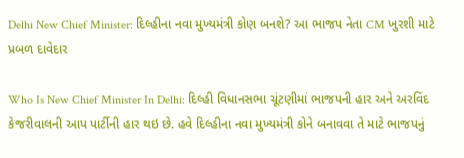Delhi New Chief Minister: દિલ્હીના નવા મુખ્યમંત્રી કોણ બનશે? આ ભાજપ નેતા CM ખુરશી માટે પ્રબળ દાવેદાર

Who Is New Chief Minister In Delhi: દિલ્હી વિધાનસભા ચૂંટણીમાં ભાજપની હાર અને અરવિંદ કેજરીવાલની આપ પાર્ટીની હાર થઇ છે. હવે દિલ્હીના નવા મુખ્યમંત્રી કોને બનાવવા તે માટે ભાજપનું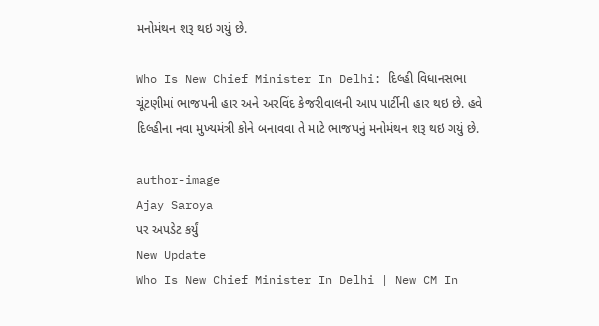મનોમંથન શરૂ થઇ ગયું છે.

Who Is New Chief Minister In Delhi: દિલ્હી વિધાનસભા ચૂંટણીમાં ભાજપની હાર અને અરવિંદ કેજરીવાલની આપ પાર્ટીની હાર થઇ છે. હવે દિલ્હીના નવા મુખ્યમંત્રી કોને બનાવવા તે માટે ભાજપનું મનોમંથન શરૂ થઇ ગયું છે.

author-image
Ajay Saroya
પર અપડેટ કર્યું
New Update
Who Is New Chief Minister In Delhi | New CM In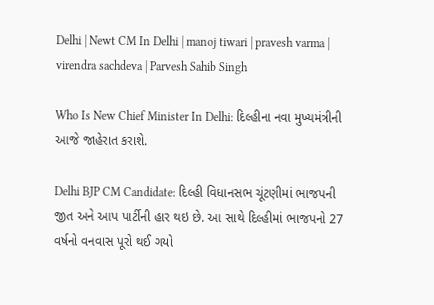Delhi | Newt CM In Delhi | manoj tiwari | pravesh varma | virendra sachdeva | Parvesh Sahib Singh

Who Is New Chief Minister In Delhi: દિલ્હીના નવા મુખ્યમંત્રીની આજે જાહેરાત કરાશે.

Delhi BJP CM Candidate: દિલ્હી વિધાનસભ ચૂંટણીમાં ભાજપની જીત અને આપ પાર્ટીની હાર થઇ છે. આ સાથે દિલ્હીમાં ભાજપનો 27 વર્ષનો વનવાસ પૂરો થઈ ગયો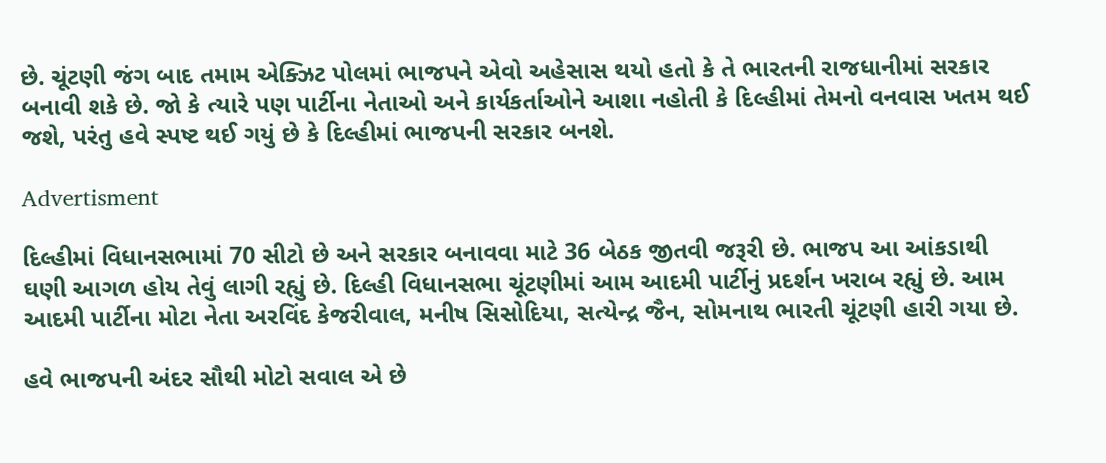છે. ચૂંટણી જંગ બાદ તમામ એક્ઝિટ પોલમાં ભાજપને એવો અહેસાસ થયો હતો કે તે ભારતની રાજધાનીમાં સરકાર બનાવી શકે છે. જો કે ત્યારે પણ પાર્ટીના નેતાઓ અને કાર્યકર્તાઓને આશા નહોતી કે દિલ્હીમાં તેમનો વનવાસ ખતમ થઈ જશે, પરંતુ હવે સ્પષ્ટ થઈ ગયું છે કે દિલ્હીમાં ભાજપની સરકાર બનશે.

Advertisment

દિલ્હીમાં વિધાનસભામાં 70 સીટો છે અને સરકાર બનાવવા માટે 36 બેઠક જીતવી જરૂરી છે. ભાજપ આ આંકડાથી ઘણી આગળ હોય તેવું લાગી રહ્યું છે. દિલ્હી વિધાનસભા ચૂંટણીમાં આમ આદમી પાર્ટીનું પ્રદર્શન ખરાબ રહ્યું છે. આમ આદમી પાર્ટીના મોટા નેતા અરવિંદ કેજરીવાલ, મનીષ સિસોદિયા, સત્યેન્દ્ર જૈન, સોમનાથ ભારતી ચૂંટણી હારી ગયા છે.

હવે ભાજપની અંદર સૌથી મોટો સવાલ એ છે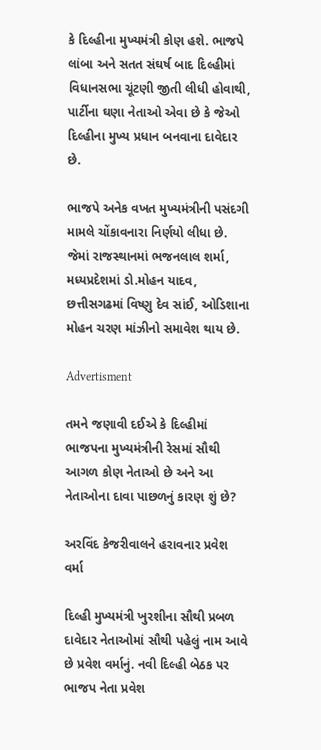કે દિલ્હીના મુખ્યમંત્રી કોણ હશે. ભાજપે લાંબા અને સતત સંઘર્ષ બાદ દિલ્હીમાં વિધાનસભા ચૂંટણી જીતી લીધી હોવાથી, પાર્ટીના ઘણા નેતાઓ એવા છે કે જેઓ દિલ્હીના મુખ્ય પ્રધાન બનવાના દાવેદાર છે.

ભાજપે અનેક વખત મુખ્યમંત્રીની પસંદગી મામલે ચોંકાવનારા નિર્ણયો લીધા છે. જેમાં રાજસ્થાનમાં ભજનલાલ શર્મા, મધ્યપ્રદેશમાં ડો.મોહન યાદવ, છત્તીસગઢમાં વિષ્ણુ દેવ સાંઈ, ઓડિશાના મોહન ચરણ માંઝીનો સમાવેશ થાય છે.

Advertisment

તમને જણાવી દઈએ કે દિલ્હીમાં ભાજપના મુખ્યમંત્રીની રેસમાં સૌથી આગળ કોણ નેતાઓ છે અને આ નેતાઓના દાવા પાછળનું કારણ શું છે?

અરવિંદ કેજરીવાલને હરાવનાર પ્રવેશ વર્મા

દિલ્હી મુખ્યમંત્રી ખુરશીના સૌથી પ્રબળ દાવેદાર નેતાઓમાં સૌથી પહેલું નામ આવે છે પ્રવેશ વર્માનું. નવી દિલ્હી બેઠક પર ભાજપ નેતા પ્રવેશ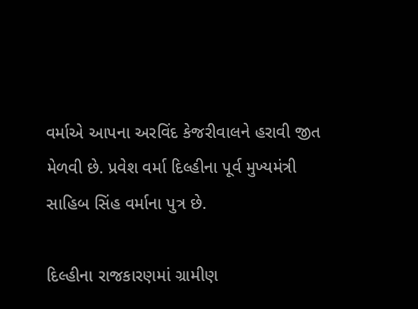વર્માએ આપના અરવિંદ કેજરીવાલને હરાવી જીત મેળવી છે. પ્રવેશ વર્મા દિલ્હીના પૂર્વ મુખ્યમંત્રી સાહિબ સિંહ વર્માના પુત્ર છે.

દિલ્હીના રાજકારણમાં ગ્રામીણ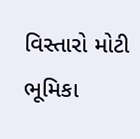વિસ્તારો મોટી ભૂમિકા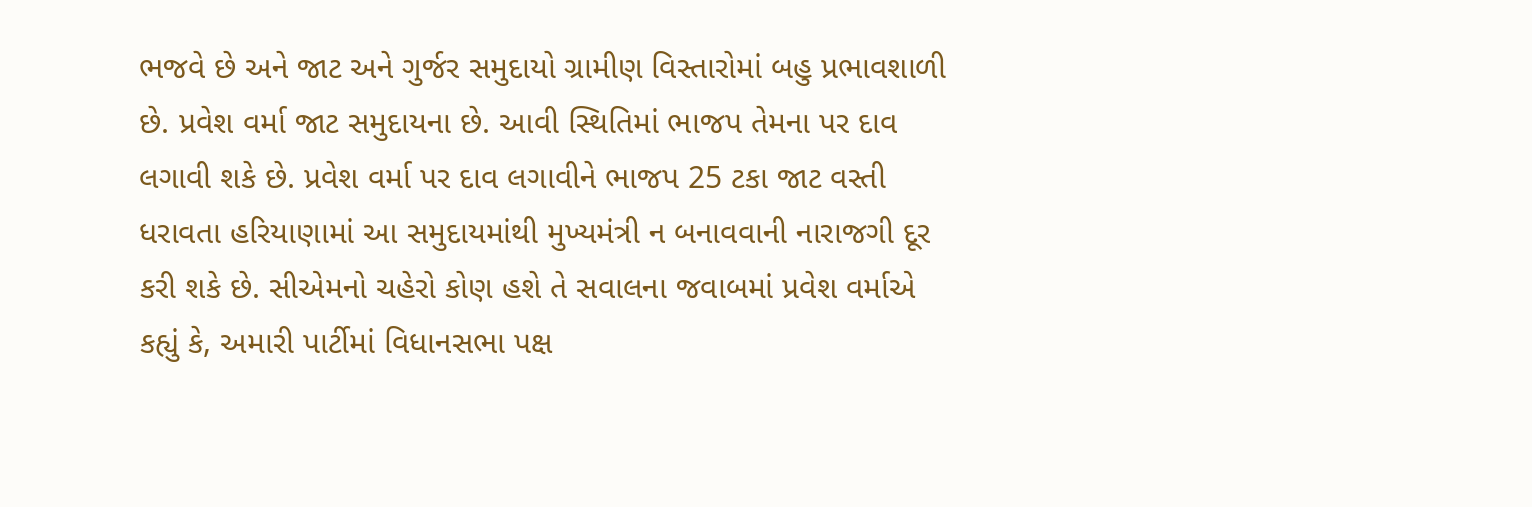ભજવે છે અને જાટ અને ગુર્જર સમુદાયો ગ્રામીણ વિસ્તારોમાં બહુ પ્રભાવશાળી છે. પ્રવેશ વર્મા જાટ સમુદાયના છે. આવી સ્થિતિમાં ભાજપ તેમના પર દાવ લગાવી શકે છે. પ્રવેશ વર્મા પર દાવ લગાવીને ભાજપ 25 ટકા જાટ વસ્તી ધરાવતા હરિયાણામાં આ સમુદાયમાંથી મુખ્યમંત્રી ન બનાવવાની નારાજગી દૂર કરી શકે છે. સીએમનો ચહેરો કોણ હશે તે સવાલના જવાબમાં પ્રવેશ વર્માએ કહ્યું કે, અમારી પાર્ટીમાં વિધાનસભા પક્ષ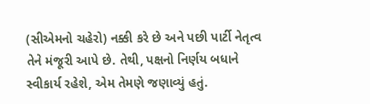(સીએમનો ચહેરો) નક્કી કરે છે અને પછી પાર્ટી નેતૃત્વ તેને મંજૂરી આપે છે. તેથી, પક્ષનો નિર્ણય બધાને સ્વીકાર્ય રહેશે, એમ તેમણે જણાવ્યું હતું.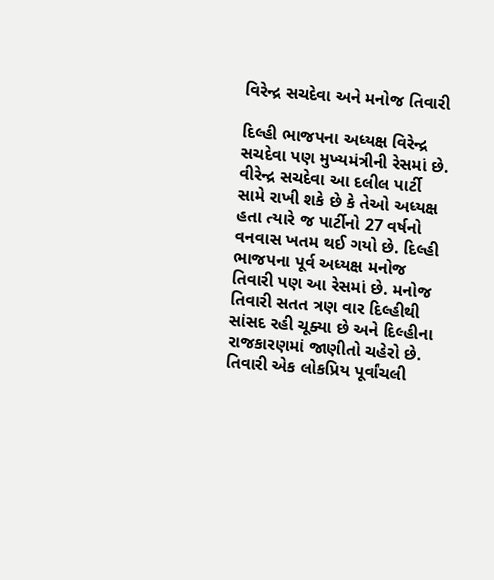વિરેન્દ્ર સચદેવા અને મનોજ તિવારી

દિલ્હી ભાજપના અધ્યક્ષ વિરેન્દ્ર સચદેવા પણ મુખ્યમંત્રીની રેસમાં છે. વીરેન્દ્ર સચદેવા આ દલીલ પાર્ટી સામે રાખી શકે છે કે તેઓ અધ્યક્ષ હતા ત્યારે જ પાર્ટીનો 27 વર્ષનો વનવાસ ખતમ થઈ ગયો છે. દિલ્હી ભાજપના પૂર્વ અધ્યક્ષ મનોજ તિવારી પણ આ રેસમાં છે. મનોજ તિવારી સતત ત્રણ વાર દિલ્હીથી સાંસદ રહી ચૂક્યા છે અને દિલ્હીના રાજકારણમાં જાણીતો ચહેરો છે. તિવારી એક લોકપ્રિય પૂર્વાંચલી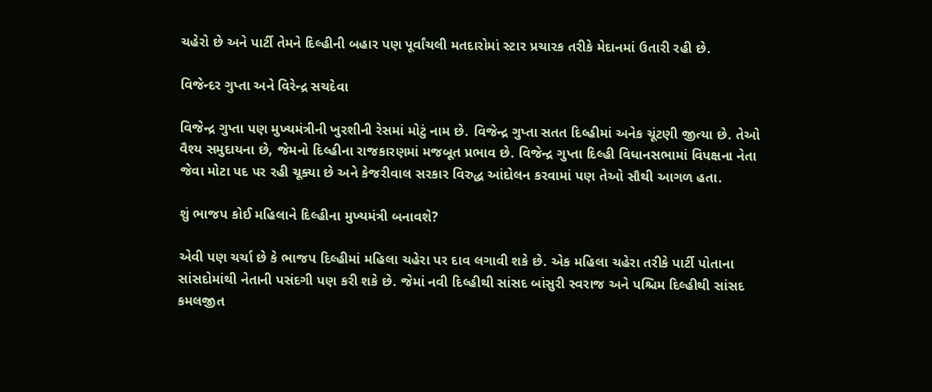ચહેરો છે અને પાર્ટી તેમને દિલ્હીની બહાર પણ પૂર્વાંચલી મતદારોમાં સ્ટાર પ્રચારક તરીકે મેદાનમાં ઉતારી રહી છે.

વિજેન્દર ગુપ્તા અને વિરેન્દ્ર સચદેવા

વિજેન્દ્ર ગુપ્તા પણ મુખ્યમંત્રીની ખુરશીની રેસમાં મોટું નામ છે. વિજેન્દ્ર ગુપ્તા સતત દિલ્હીમાં અનેક ચૂંટણી જીત્યા છે. તેઓ વૈશ્ય સમુદાયના છે, જેમનો દિલ્હીના રાજકારણમાં મજબૂત પ્રભાવ છે. વિજેન્દ્ર ગુપ્તા દિલ્હી વિધાનસભામાં વિપક્ષના નેતા જેવા મોટા પદ પર રહી ચૂક્યા છે અને કેજરીવાલ સરકાર વિરુદ્ધ આંદોલન કરવામાં પણ તેઓ સૌથી આગળ હતા.

શું ભાજપ કોઈ મહિલાને દિલ્હીના મુખ્યમંત્રી બનાવશે?

એવી પણ ચર્ચા છે કે ભાજપ દિલ્હીમાં મહિલા ચહેરા પર દાવ લગાવી શકે છે. એક મહિલા ચહેરા તરીકે પાર્ટી પોતાના સાંસદોમાંથી નેતાની પસંદગી પણ કરી શકે છે. જેમાં નવી દિલ્હીથી સાંસદ બાંસુરી સ્વરાજ અને પશ્ચિમ દિલ્હીથી સાંસદ કમલજીત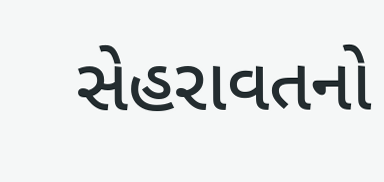સેહરાવતનો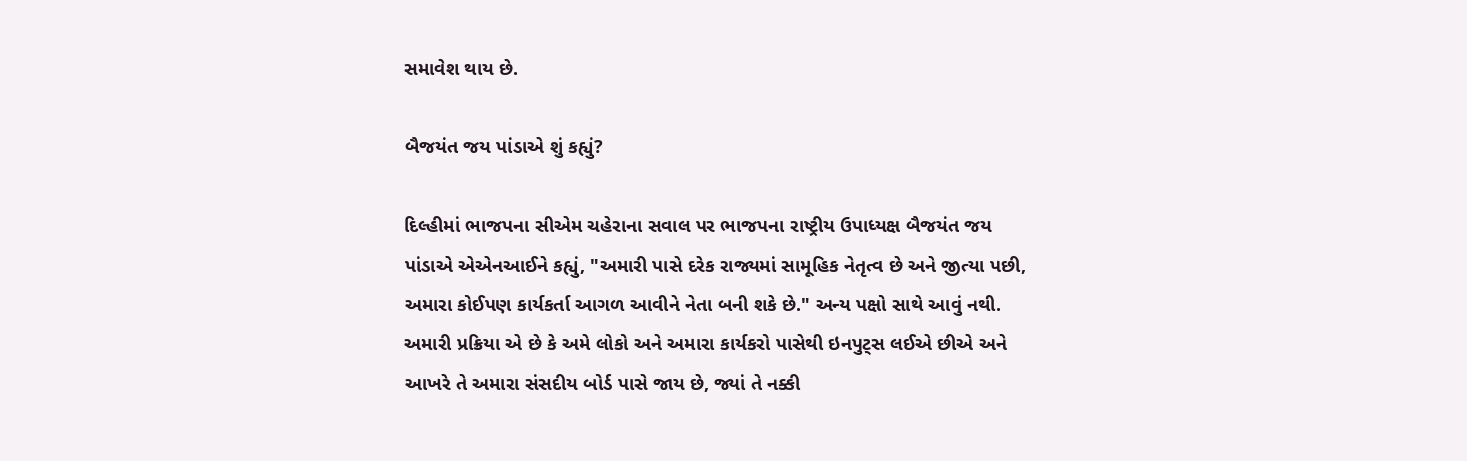સમાવેશ થાય છે.

બૈજયંત જય પાંડાએ શું કહ્યું?

દિલ્હીમાં ભાજપના સીએમ ચહેરાના સવાલ પર ભાજપના રાષ્ટ્રીય ઉપાધ્યક્ષ બૈજયંત જય પાંડાએ એએનઆઈને કહ્યું, "અમારી પાસે દરેક રાજ્યમાં સામૂહિક નેતૃત્વ છે અને જીત્યા પછી, અમારા કોઈપણ કાર્યકર્તા આગળ આવીને નેતા બની શકે છે." અન્ય પક્ષો સાથે આવું નથી. અમારી પ્રક્રિયા એ છે કે અમે લોકો અને અમારા કાર્યકરો પાસેથી ઇનપુટ્સ લઈએ છીએ અને આખરે તે અમારા સંસદીય બોર્ડ પાસે જાય છે, જ્યાં તે નક્કી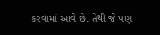કરવામાં આવે છે. તેથી જે પણ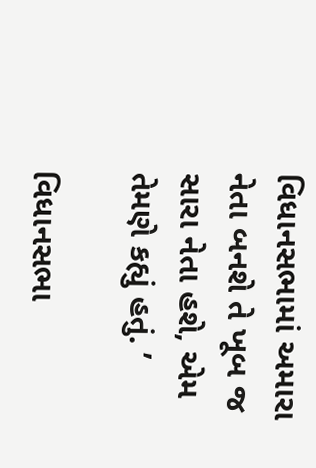વિધાનસભામાં અમારા નેતા બનશે તે ખૂબ જ સારા નેતા હશે, એમ તેમણે કહ્યું હતું. ’

વિધાનસભા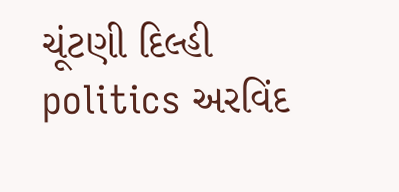ચૂંટણી દિલ્હી politics અરવિંદ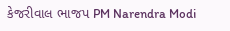કેજરીવાલ ભાજપ PM Narendra Modi